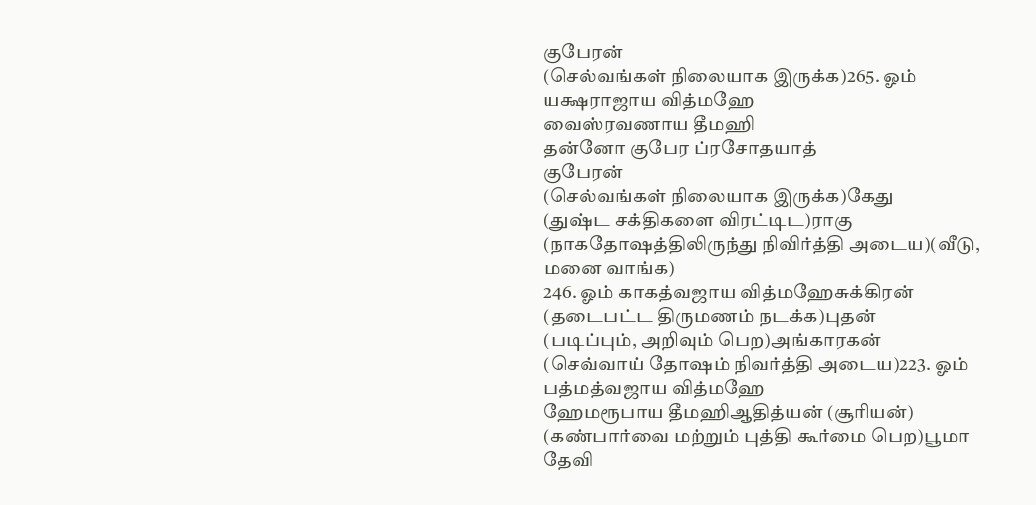குபேரன்
(செல்வங்கள் நிலையாக இருக்க)265. ஓம் யக்ஷராஜாய வித்மஹே
வைஸ்ரவணாய தீமஹி
தன்னோ குபேர ப்ரசோதயாத்
குபேரன்
(செல்வங்கள் நிலையாக இருக்க)கேது
(துஷ்ட சக்திகளை விரட்டிட)ராகு
(நாகதோஷத்திலிருந்து நிவிர்த்தி அடைய)(வீடு, மனை வாங்க)
246. ஓம் காகத்வஜாய வித்மஹேசுக்கிரன்
(தடைபட்ட திருமணம் நடக்க)புதன்
(படிப்பும், அறிவும் பெற)அங்காரகன்
(செவ்வாய் தோஷம் நிவர்த்தி அடைய)223. ஓம் பத்மத்வஜாய வித்மஹே
ஹேமரூபாய தீமஹிஆதித்யன் (சூரியன்)
(கண்பார்வை மற்றும் புத்தி கூர்மை பெற)பூமா தேவி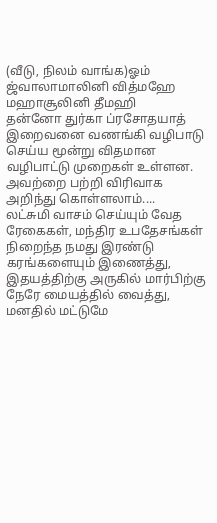(வீடு, நிலம் வாங்க)ஓம் ஜ்வாலாமாலினி வித்மஹே
மஹாசூலினி தீமஹி
தன்னோ துர்கா ப்ரசோதயாத்
இறைவனை வணங்கி வழிபாடு செய்ய மூன்று விதமான வழிபாட்டு முறைகள் உள்ளன. அவற்றை பற்றி விரிவாக அறிந்து கொள்ளலாம்....
லட்சுமி வாசம் செய்யும் வேத ரேகைகள், மந்திர உபதேசங்கள் நிறைந்த நமது இரண்டு கரங்களையும் இணைத்து, இதயத்திற்கு அருகில் மார்பிற்கு நேரே மையத்தில் வைத்து, மனதில் மட்டுமே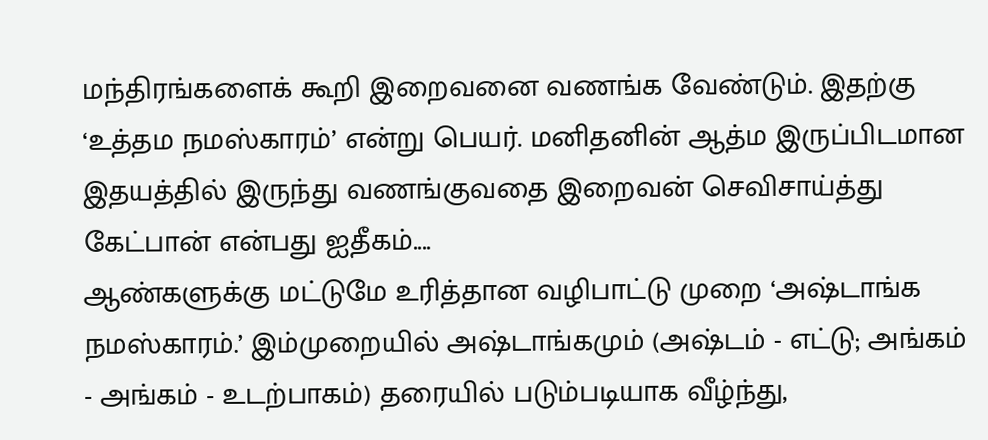மந்திரங்களைக் கூறி இறைவனை வணங்க வேண்டும். இதற்கு ‘உத்தம நமஸ்காரம்’ என்று பெயர். மனிதனின் ஆத்ம இருப்பிடமான இதயத்தில் இருந்து வணங்குவதை இறைவன் செவிசாய்த்து கேட்பான் என்பது ஐதீகம்....
ஆண்களுக்கு மட்டுமே உரித்தான வழிபாட்டு முறை ‘அஷ்டாங்க நமஸ்காரம்.’ இம்முறையில் அஷ்டாங்கமும் (அஷ்டம் - எட்டு; அங்கம் - அங்கம் - உடற்பாகம்) தரையில் படும்படியாக வீழ்ந்து,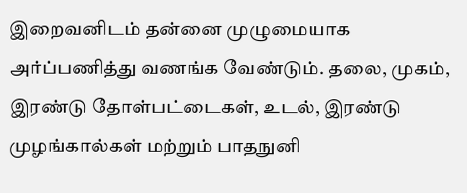இறைவனிடம் தன்னை முழுமையாக அர்ப்பணித்து வணங்க வேண்டும். தலை, முகம், இரண்டு தோள்பட்டைகள், உடல், இரண்டு முழங்கால்கள் மற்றும் பாதநுனி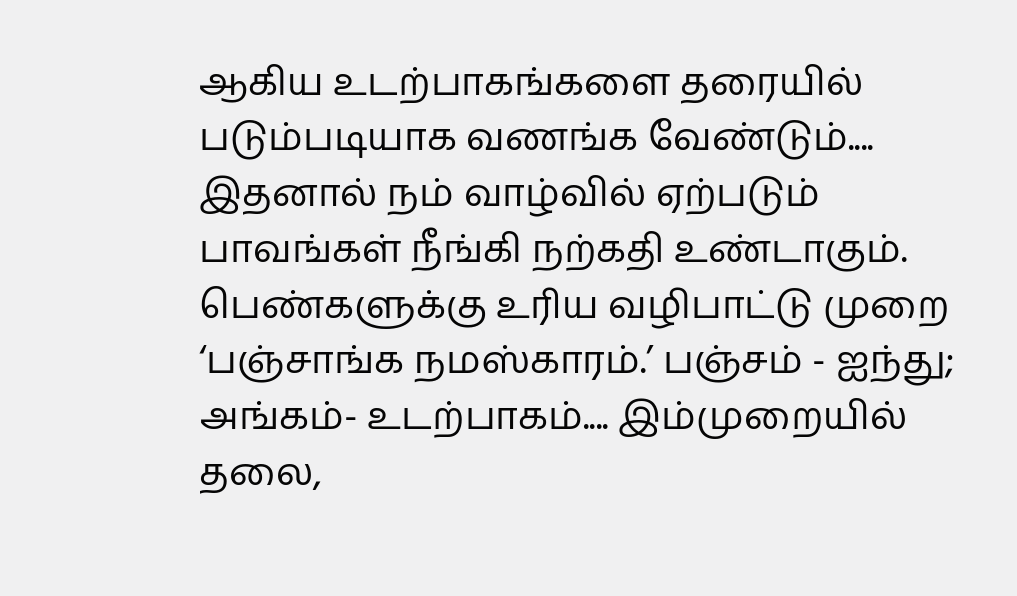ஆகிய உடற்பாகங்களை தரையில் படும்படியாக வணங்க வேண்டும்.... இதனால் நம் வாழ்வில் ஏற்படும் பாவங்கள் நீங்கி நற்கதி உண்டாகும்.
பெண்களுக்கு உரிய வழிபாட்டு முறை ‘பஞ்சாங்க நமஸ்காரம்.’ பஞ்சம் - ஐந்து; அங்கம்- உடற்பாகம்.... இம்முறையில் தலை,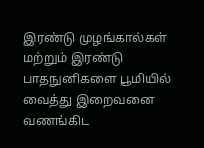இரண்டு முழங்கால்கள் மற்றும் இரண்டு பாதநுனிகளை பூமியில் வைத்து இறைவனை வணங்கிட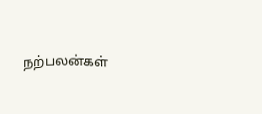நற்பலன்கள்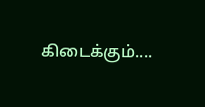கிடைக்கும்....